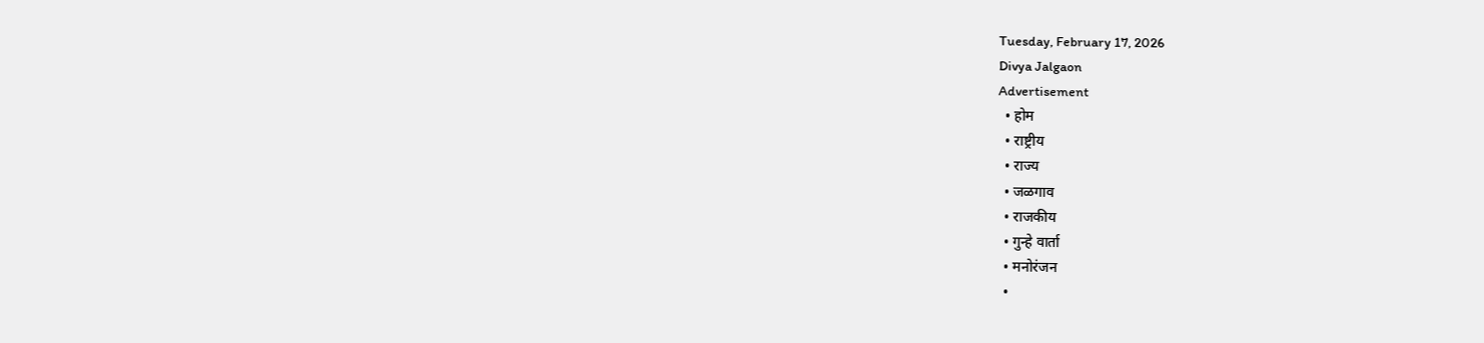Tuesday, February 17, 2026
Divya Jalgaon
Advertisement
  • होम
  • राष्ट्रीय
  • राज्य
  • जळगाव
  • राजकीय
  • गुन्हे वार्ता
  • मनोरंजन
  •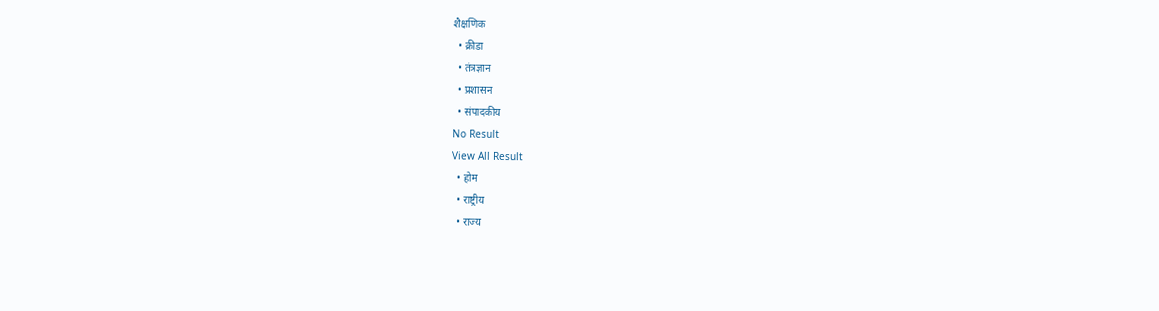शैक्षणिक
  • क्रीडा
  • तंत्रज्ञान
  • प्रशासन
  • संपादकीय
No Result
View All Result
  • होम
  • राष्ट्रीय
  • राज्य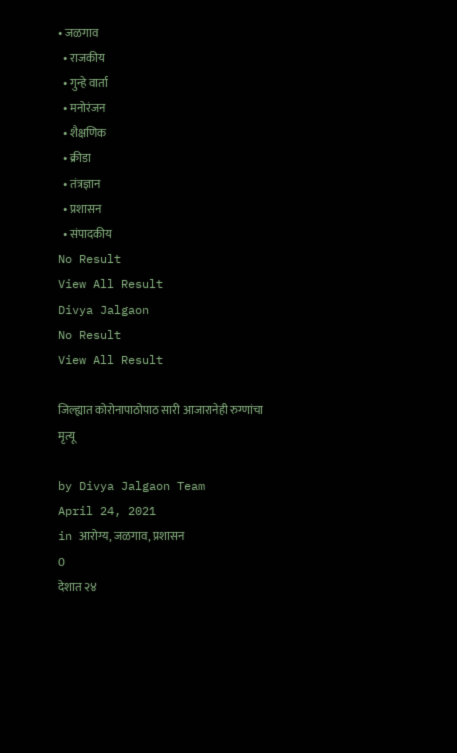• जळगाव
  • राजकीय
  • गुन्हे वार्ता
  • मनोरंजन
  • शैक्षणिक
  • क्रीडा
  • तंत्रज्ञान
  • प्रशासन
  • संपादकीय
No Result
View All Result
Divya Jalgaon
No Result
View All Result

जिल्ह्यात कोरोनापाठोपाठ सारी आजारानेही रुग्णांचा मृत्यू

by Divya Jalgaon Team
April 24, 2021
in आरोग्य, जळगाव, प्रशासन
0
देशात २४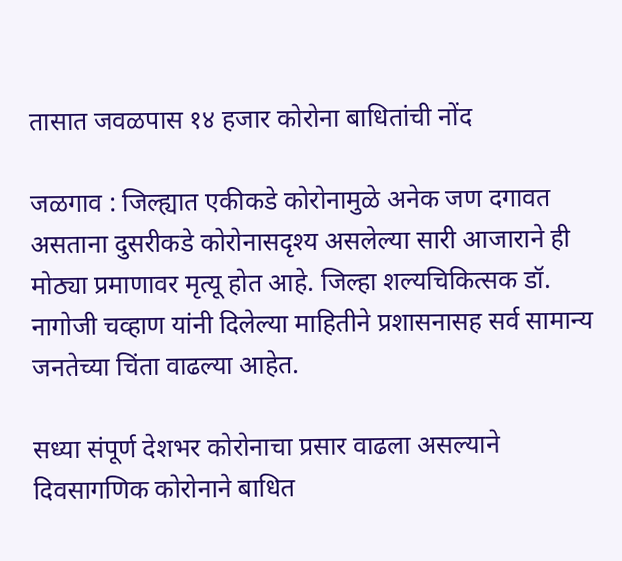तासात जवळपास १४ हजार कोरोना बाधितांची नोंद

जळगाव : जिल्ह्यात एकीकडे कोरोनामुळे अनेक जण दगावत असताना दुसरीकडे कोरोनासदृश्य असलेल्या सारी आजाराने ही मोठ्या प्रमाणावर मृत्यू होत आहे. जिल्हा शल्यचिकित्सक डॉ. नागोजी चव्हाण यांनी दिलेल्या माहितीने प्रशासनासह सर्व सामान्य जनतेच्या चिंता वाढल्या आहेत.

सध्या संपूर्ण देशभर कोरोनाचा प्रसार वाढला असल्याने दिवसागणिक कोरोनाने बाधित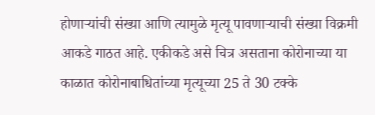होणाऱ्यांची संख्या आणि त्यामुळे मृत्यू पावणाऱ्याची संख्या विक्रमी आकडे गाठत आहे. एकीकडे असे चित्र असताना कोरोनाच्या या काळात कोरोनाबाधितांच्या मृत्यूच्या 25 ते 30 टक्के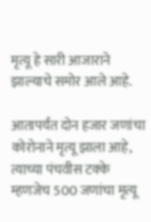मृत्यू हे सारी आजाराने झाल्याचे समोर आले आहे.

आतापर्यंत दोन हजार जणांचा कोरोनाने मृत्यू झाला आहे, त्याच्या पंचवीस टक्के म्हणजेच 500 जणांचा मृत्यू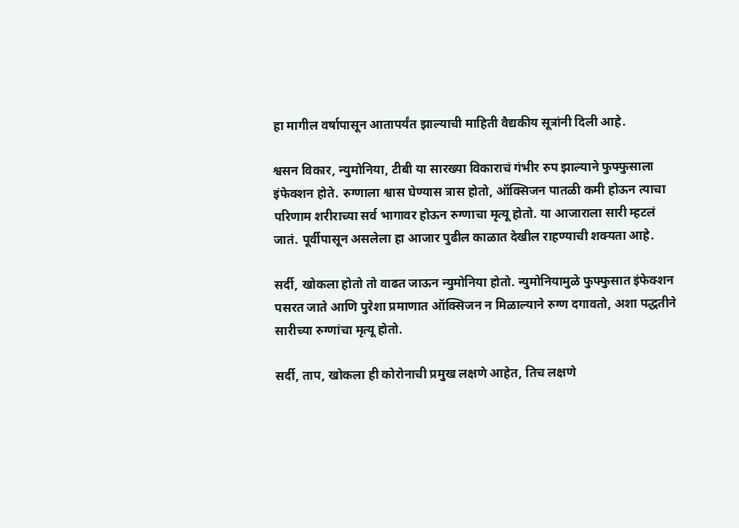हा मागील वर्षापासून आतापर्यंत झाल्याची माहिती वैद्यकीय सूत्रांनी दिली आहे.

श्वसन विकार, न्युमोनिया, टीबी या सारख्या विकाराचं गंभीर रुप झाल्याने फुफ्फुसाला इंफेक्शन होते. रुग्णाला श्वास घेण्यास त्रास होतो, ऑक्सिजन पातळी कमी होऊन त्याचा परिणाम शरीराच्या सर्व भागावर होऊन रुग्णाचा मृत्यू होतो. या आजाराला सारी म्हटलं जातं. पूर्वीपासून असलेला हा आजार पुढील काळात देखील राहण्याची शक्यता आहे.

सर्दी, खोकला होतो तो वाढत जाऊन न्युमोनिया होतो. न्युमोनियामुळे फुफ्फुसात इंफेक्शन पसरत जाते आणि पुरेशा प्रमाणात ऑक्सिजन न मिळाल्याने रुग्ण दगावतो, अशा पद्धतीने सारीच्या रुग्णांचा मृत्यू होतो.

सर्दी, ताप, खोकला ही कोरोनाची प्रमुख लक्षणे आहेत, तिच लक्षणे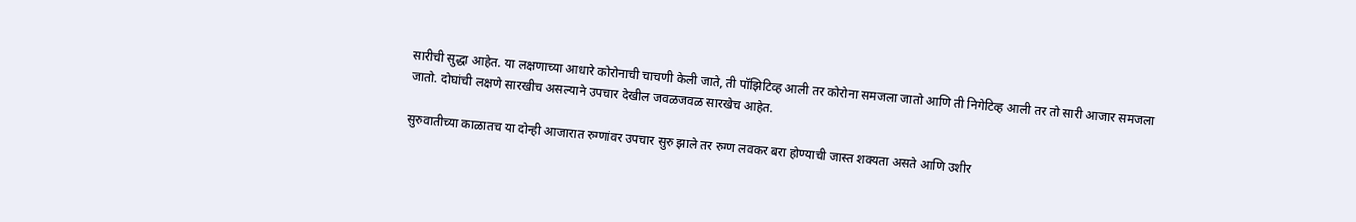सारीची सुद्धा आहेत. या लक्षणाच्या आधारे कोरोनाची चाचणी केली जाते, ती पॉझिटिव्ह आली तर कोरोना समजला जातो आणि ती निगेटिव्ह आली तर तो सारी आजार समजला जातो. दोघांची लक्षणे सारखीच असल्याने उपचार देखील जवळजवळ सारखेच आहेत.

सुरुवातीच्या काळातच या दोन्ही आजारात रुग्णांवर उपचार सुरु झाले तर रुग्ण लवकर बरा होण्याची जास्त शक्यता असते आणि उशीर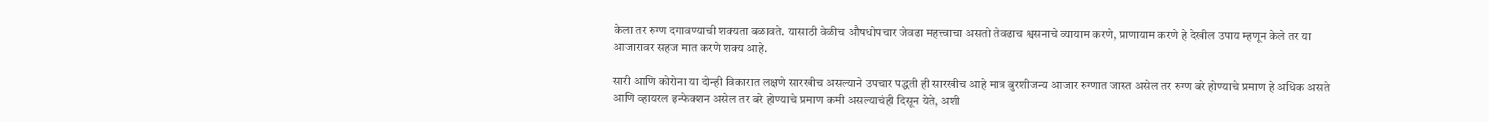केला तर रुग्ण दगावण्याची शक्यता बळावते. यासाठी वेळीच औषधोपचार जेवढा महत्त्वाचा असतो तेवढाच श्वसनाचे व्यायाम करणे, प्राणायाम करणे हे देखील उपाय म्हणून केले तर या आजारावर सहज मात करणे शक्य आहे.

सारी आणि कोरोना या दोन्ही विकारात लक्षणे सारखीच असल्याने उपचार पद्धती ही सारखीच आहे मात्र बुरशीजन्य आजार रुग्णात जास्त असेल तर रुग्ण बरे होण्याचे प्रमाण हे अधिक असते आणि व्हायरल इन्फेक्शन असेल तर बरे होण्याचे प्रमाण कमी असल्याचंही दिसून येते, अशी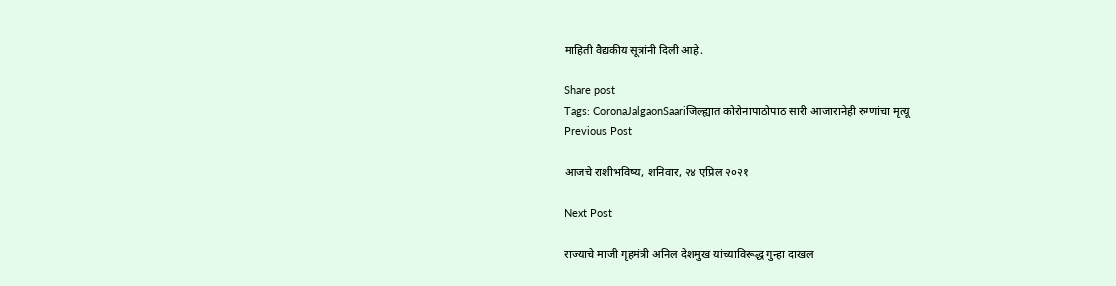माहिती वैद्यकीय सूत्रांनी दिली आहे.

Share post
Tags: CoronaJalgaonSaariजिल्ह्यात कोरोनापाठोपाठ सारी आजारानेही रुग्णांचा मृत्यू
Previous Post

आजचे राशीभविष्य, शनिवार, २४ एप्रिल २०२१

Next Post

राज्याचे माजी गृहमंत्री अनिल देशमुख यांच्याविरूद्ध गुन्हा दाखल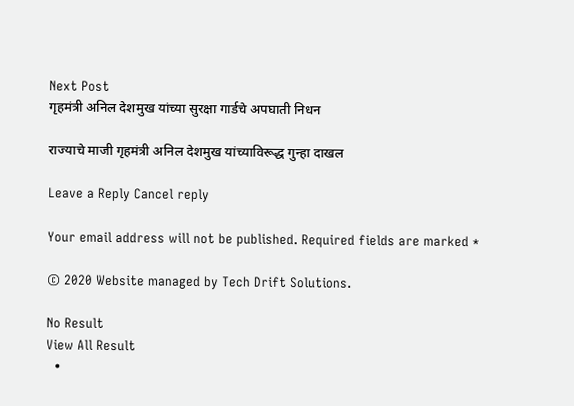Next Post
गृहमंत्री अनिल देशमुख यांच्या सुरक्षा गार्डचे अपघाती निधन

राज्याचे माजी गृहमंत्री अनिल देशमुख यांच्याविरूद्ध गुन्हा दाखल

Leave a Reply Cancel reply

Your email address will not be published. Required fields are marked *

© 2020 Website managed by Tech Drift Solutions.

No Result
View All Result
  •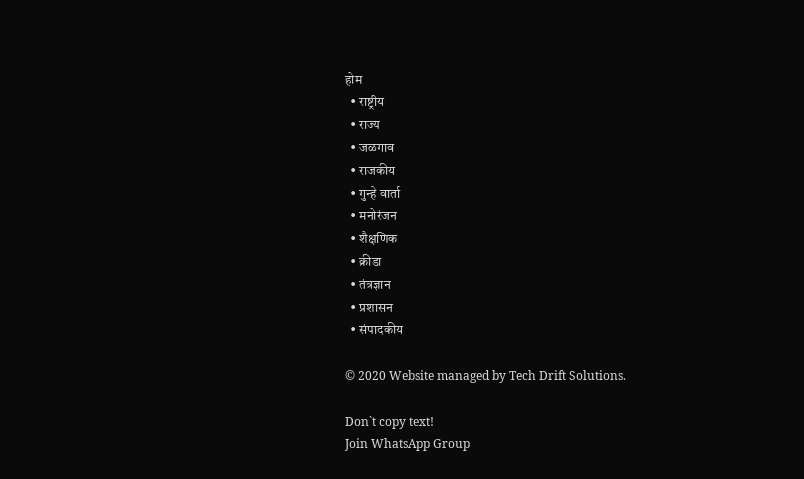होम
  • राष्ट्रीय
  • राज्य
  • जळगाव
  • राजकीय
  • गुन्हे वार्ता
  • मनोरंजन
  • शैक्षणिक
  • क्रीडा
  • तंत्रज्ञान
  • प्रशासन
  • संपादकीय

© 2020 Website managed by Tech Drift Solutions.

Don`t copy text!
Join WhatsApp Group